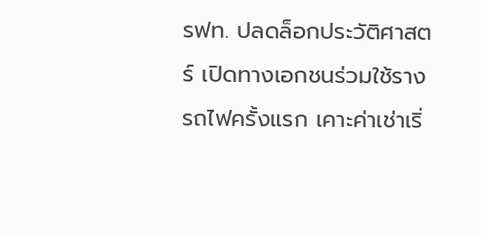รฟท. ปลดล็อกประวัติศาสตร์ เปิดทางเอกชนร่วมใช้รางรถไฟครั้งแรก เคาะค่าเช่าเริ่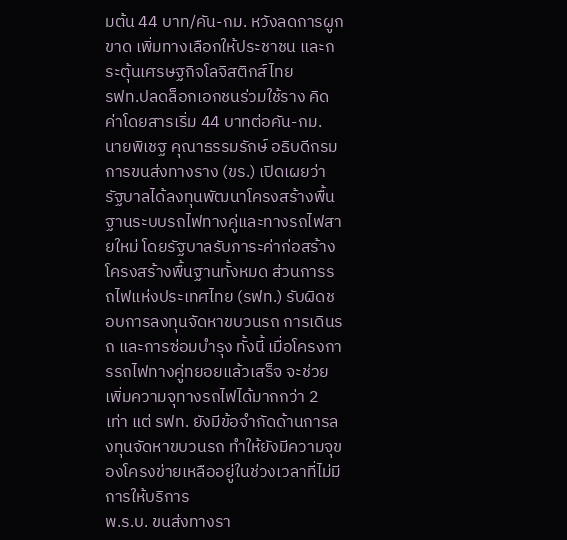มต้น 44 บาท/คัน-กม. หวังลดการผูกขาด เพิ่มทางเลือกให้ประชาชน และกระตุ้นเศรษฐกิจโลจิสติกส์ไทย
รฟท.ปลดล็อกเอกชนร่วมใช้ราง คิดค่าโดยสารเริ่ม 44 บาทต่อคัน-กม.
นายพิเชฐ คุณาธรรมรักษ์ อธิบดีกรมการขนส่งทางราง (ขร.) เปิดเผยว่า รัฐบาลได้ลงทุนพัฒนาโครงสร้างพื้นฐานระบบรถไฟทางคู่และทางรถไฟสายใหม่ โดยรัฐบาลรับภาระค่าก่อสร้างโครงสร้างพื้นฐานทั้งหมด ส่วนการรถไฟแห่งประเทศไทย (รฟท.) รับผิดชอบการลงทุนจัดหาขบวนรถ การเดินรถ และการซ่อมบำรุง ทั้งนี้ เมื่อโครงการรถไฟทางคู่ทยอยแล้วเสร็จ จะช่วยเพิ่มความจุทางรถไฟได้มากกว่า 2 เท่า แต่ รฟท. ยังมีข้อจำกัดด้านการลงทุนจัดหาขบวนรถ ทำให้ยังมีความจุของโครงข่ายเหลืออยู่ในช่วงเวลาที่ไม่มีการให้บริการ
พ.ร.บ. ขนส่งทางรา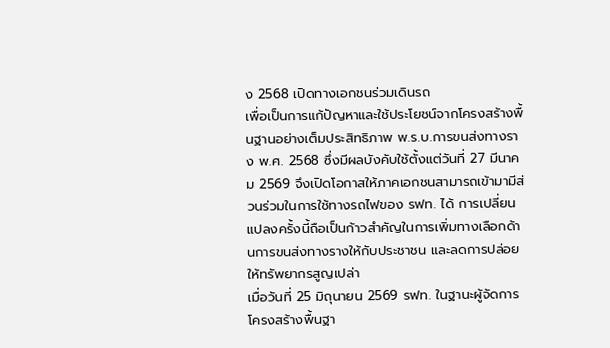ง 2568 เปิดทางเอกชนร่วมเดินรถ
เพื่อเป็นการแก้ปัญหาและใช้ประโยชน์จากโครงสร้างพื้นฐานอย่างเต็มประสิทธิภาพ พ.ร.บ.การขนส่งทางราง พ.ศ. 2568 ซึ่งมีผลบังคับใช้ตั้งแต่วันที่ 27 มีนาคม 2569 จึงเปิดโอกาสให้ภาคเอกชนสามารถเข้ามามีส่วนร่วมในการใช้ทางรถไฟของ รฟท. ได้ การเปลี่ยนแปลงครั้งนี้ถือเป็นก้าวสำคัญในการเพิ่มทางเลือกด้านการขนส่งทางรางให้กับประชาชน และลดการปล่อยให้ทรัพยากรสูญเปล่า
เมื่อวันที่ 25 มิถุนายน 2569 รฟท. ในฐานะผู้จัดการโครงสร้างพื้นฐา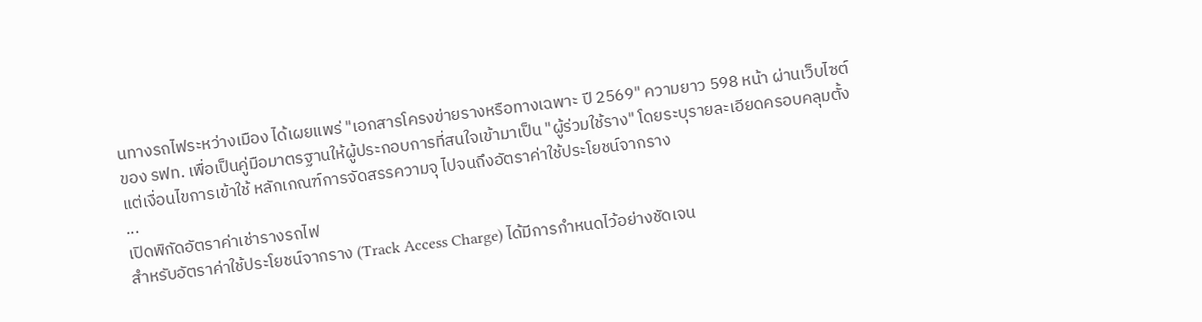นทางรถไฟระหว่างเมือง ได้เผยแพร่ "เอกสารโครงข่ายรางหรือทางเฉพาะ ปี 2569" ความยาว 598 หน้า ผ่านเว็บไซต์ของ รฟท. เพื่อเป็นคู่มือมาตรฐานให้ผู้ประกอบการที่สนใจเข้ามาเป็น "ผู้ร่วมใช้ราง" โดยระบุรายละเอียดครอบคลุมตั้งแต่เงื่อนไขการเข้าใช้ หลักเกณฑ์การจัดสรรความจุ ไปจนถึงอัตราค่าใช้ประโยชน์จากราง
...
เปิดพิกัดอัตราค่าเช่ารางรถไฟ
สำหรับอัตราค่าใช้ประโยชน์จากราง (Track Access Charge) ได้มีการกำหนดไว้อย่างชัดเจน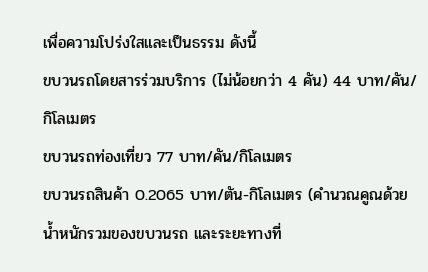เพื่อความโปร่งใสและเป็นธรรม ดังนี้
ขบวนรถโดยสารร่วมบริการ (ไม่น้อยกว่า 4 คัน) 44 บาท/คัน/กิโลเมตร
ขบวนรถท่องเที่ยว 77 บาท/คัน/กิโลเมตร
ขบวนรถสินค้า 0.2065 บาท/ตัน-กิโลเมตร (คำนวณคูณด้วยน้ำหนักรวมของขบวนรถ และระยะทางที่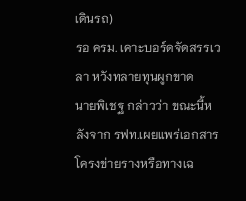เดินรถ)
รอ ครม. เคาะบอร์ดจัดสรรเวลา หวังทลายทุนผูกขาด
นายพิเชฐ กล่าวว่า ขณะนี้หลังจาก รฟท.เผยแพร่เอกสารโครงข่ายรางหรือทางเฉ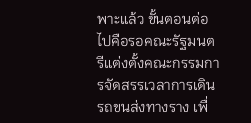พาะแล้ว ขั้นตอนต่อไปคือรอคณะรัฐมนตรีแต่งตั้งคณะกรรมการจัดสรรเวลาการเดินรถขนส่งทางราง เพื่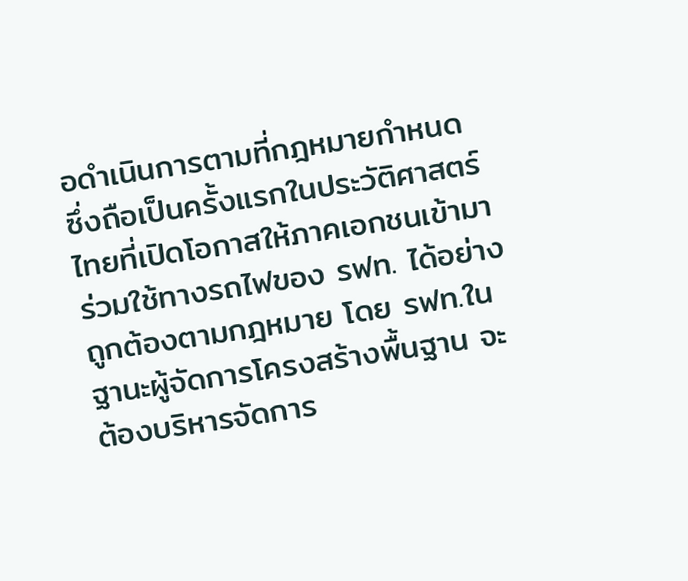อดำเนินการตามที่กฎหมายกำหนด ซึ่งถือเป็นครั้งแรกในประวัติศาสตร์ไทยที่เปิดโอกาสให้ภาคเอกชนเข้ามาร่วมใช้ทางรถไฟของ รฟท. ได้อย่างถูกต้องตามกฎหมาย โดย รฟท.ในฐานะผู้จัดการโครงสร้างพื้นฐาน จะต้องบริหารจัดการ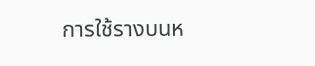การใช้รางบนห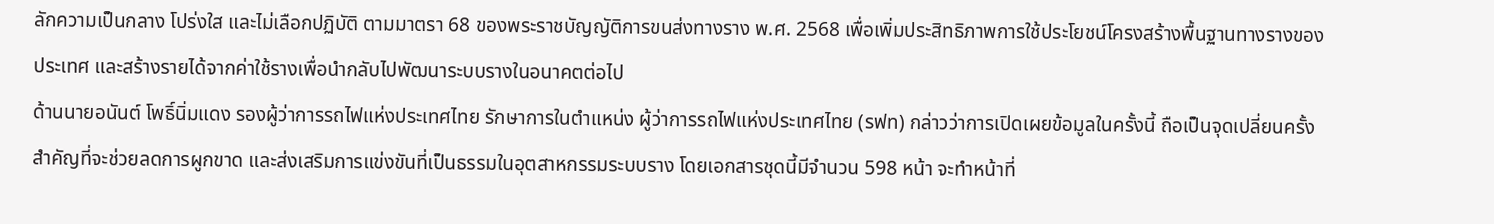ลักความเป็นกลาง โปร่งใส และไม่เลือกปฏิบัติ ตามมาตรา 68 ของพระราชบัญญัติการขนส่งทางราง พ.ศ. 2568 เพื่อเพิ่มประสิทธิภาพการใช้ประโยชน์โครงสร้างพื้นฐานทางรางของประเทศ และสร้างรายได้จากค่าใช้รางเพื่อนำกลับไปพัฒนาระบบรางในอนาคตต่อไป
ด้านนายอนันต์ โพธิ์นิ่มแดง รองผู้ว่าการรถไฟแห่งประเทศไทย รักษาการในตำแหน่ง ผู้ว่าการรถไฟแห่งประเทศไทย (รฟท) กล่าวว่าการเปิดเผยข้อมูลในครั้งนี้ ถือเป็นจุดเปลี่ยนครั้งสำคัญที่จะช่วยลดการผูกขาด และส่งเสริมการแข่งขันที่เป็นธรรมในอุตสาหกรรมระบบราง โดยเอกสารชุดนี้มีจำนวน 598 หน้า จะทำหน้าที่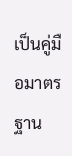เป็นคู่มือมาตรฐาน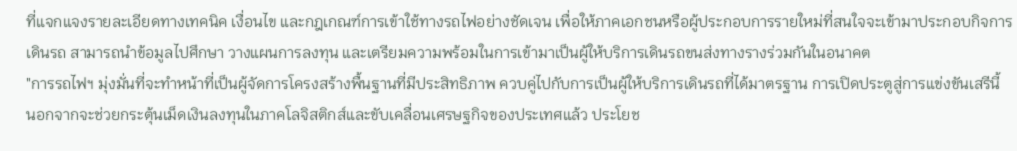ที่แจกแจงรายละเอียดทางเทคนิค เงื่อนไข และกฎเกณฑ์การเข้าใช้ทางรถไฟอย่างชัดเจน เพื่อให้ภาคเอกชนหรือผู้ประกอบการรายใหม่ที่สนใจจะเข้ามาประกอบกิจการเดินรถ สามารถนำข้อมูลไปศึกษา วางแผนการลงทุน และเตรียมความพร้อมในการเข้ามาเป็นผู้ให้บริการเดินรถขนส่งทางรางร่วมกันในอนาคต
"การรถไฟฯ มุ่งมั่นที่จะทำหน้าที่เป็นผู้จัดการโครงสร้างพื้นฐานที่มีประสิทธิภาพ ควบคู่ไปกับการเป็นผู้ให้บริการเดินรถที่ได้มาตรฐาน การเปิดประตูสู่การแข่งขันเสรีนี้ นอกจากจะช่วยกระตุ้นเม็ดเงินลงทุนในภาคโลจิสติกส์และขับเคลื่อนเศรษฐกิจของประเทศแล้ว ประโยช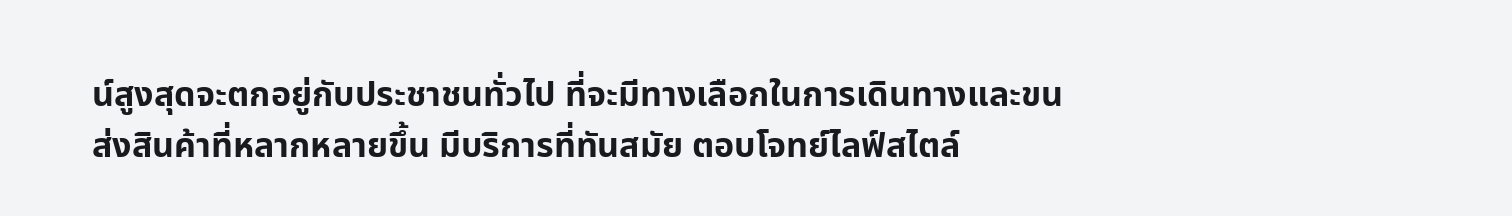น์สูงสุดจะตกอยู่กับประชาชนทั่วไป ที่จะมีทางเลือกในการเดินทางและขนส่งสินค้าที่หลากหลายขึ้น มีบริการที่ทันสมัย ตอบโจทย์ไลฟ์สไตล์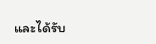และได้รับ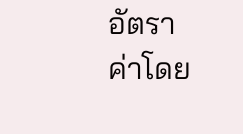อัตราค่าโดย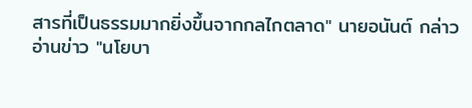สารที่เป็นธรรมมากยิ่งขึ้นจากกลไกตลาด" นายอนันต์ กล่าว
อ่านข่าว "นโยบา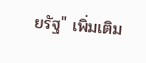ยรัฐ" เพิ่มเติม